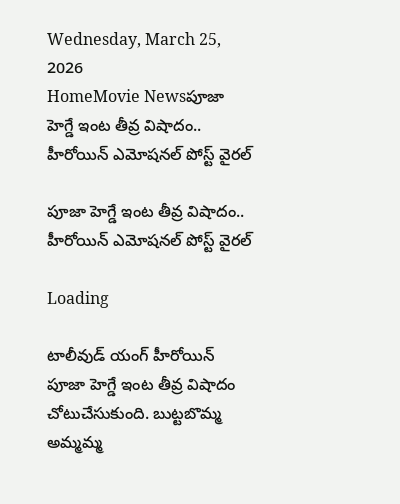Wednesday, March 25, 2026
HomeMovie Newsపూజా హెగ్డే ఇంట తీవ్ర విషాదం.. హీరోయిన్ ఎమోషనల్ పోస్ట్ వైరల్

పూజా హెగ్డే ఇంట తీవ్ర విషాదం.. హీరోయిన్ ఎమోషనల్ పోస్ట్ వైరల్

Loading

టాలీవుడ్ యంగ్ హీరోయిన్ పూజా హెగ్డే ఇంట తీవ్ర విషాదం చోటుచేసుకుంది. బుట్టబొమ్మ అమ్మమ్మ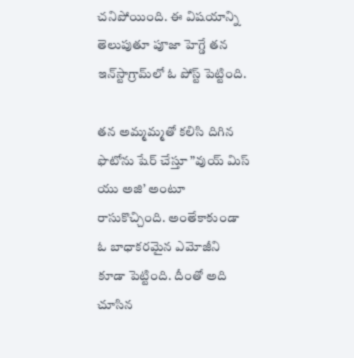చనిపోయింది. ఈ విషయాన్ని తెలుపుతూ పూజా హెగ్డే తన ఇన్‌స్టాగ్రామ్‌లో ఓ పోస్ట్ పెట్టింది.

తన అమ్మమ్మతో కలిసి దిగిన ఫొటోను షేర్ చేస్తూ ”వుయ్ మిస్ యు అజి’ అంటూ రాసుకొచ్చింది. అంతేకాకుండా ఓ బాధాకరమైన ఎమోజీని కూడా పెట్టింది. దీంతో అది చూసిన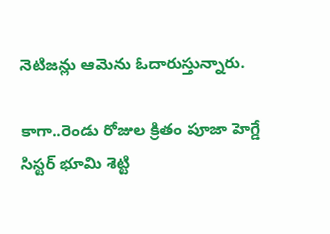నెటిజన్లు ఆమెను ఓదారుస్తున్నారు.

కాగా..రెండు రోజుల క్రితం పూజా హెగ్డే సిస్టర్ భూమి శెట్టి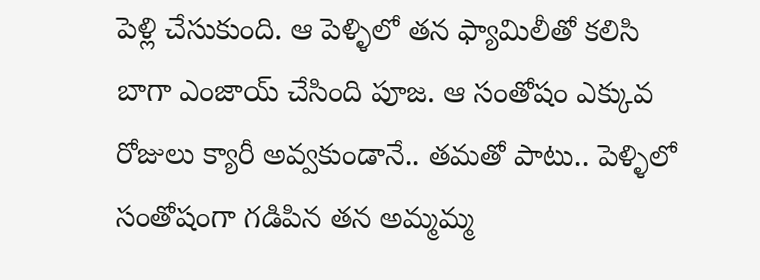పెళ్లి చేసుకుంది. ఆ పెళ్ళిలో తన ఫ్యామిలీతో కలిసి బాగా ఎంజాయ్ చేసింది పూజ. ఆ సంతోషం ఎక్కువ రోజులు క్యారీ అవ్వకుండానే.. తమతో పాటు.. పెళ్ళిలో సంతోషంగా గడిపిన తన అమ్మమ్మ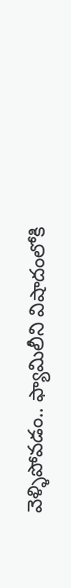వెళ్ళిపోవడం.. ఫ్యామిలీని విషాదంలోకి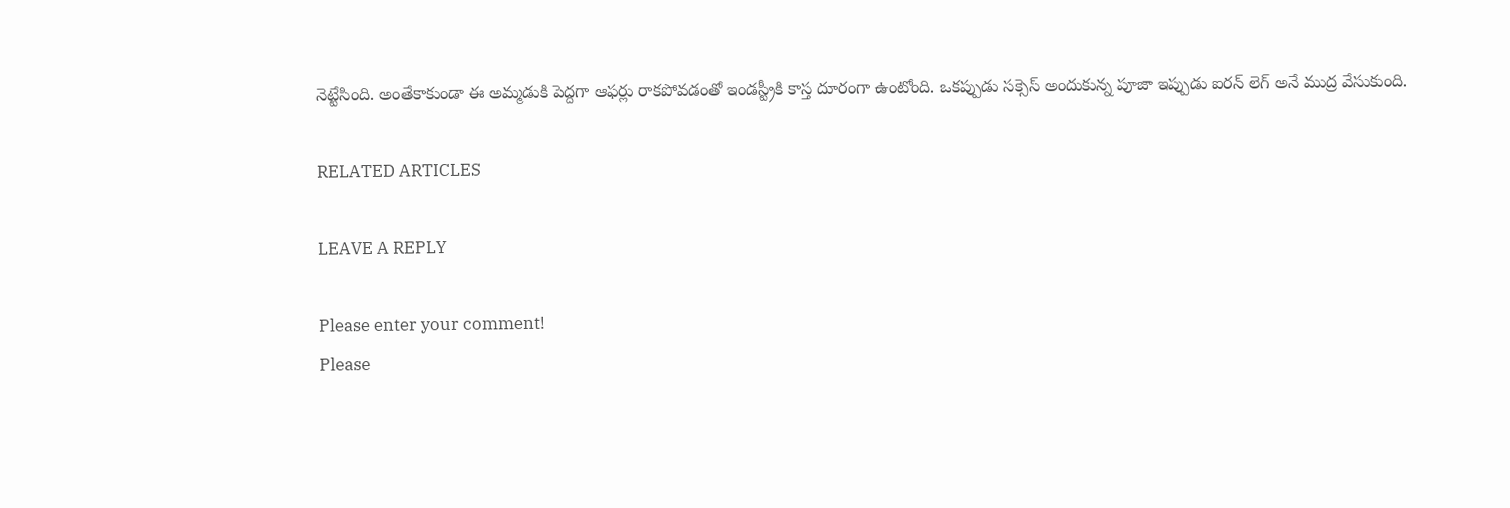నెట్టేసింది. అంతేకాకుండా ఈ అమ్మడుకి పెద్దగా ఆఫర్లు రాకపోవడంతో ఇండస్ట్రీకి కాస్త దూరంగా ఉంటోంది. ఒకప్పుడు సక్సెస్ అందుకున్న పూజా ఇప్పుడు ఐరన్ లెగ్ అనే ముద్ర వేసుకుంది.

RELATED ARTICLES

LEAVE A REPLY

Please enter your comment!
Please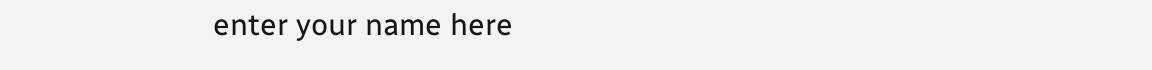enter your name here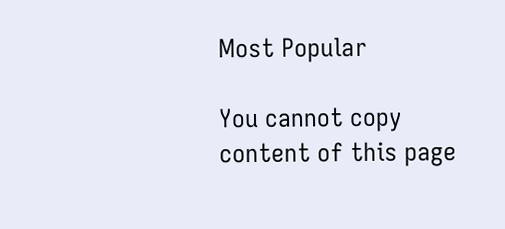Most Popular

You cannot copy content of this page